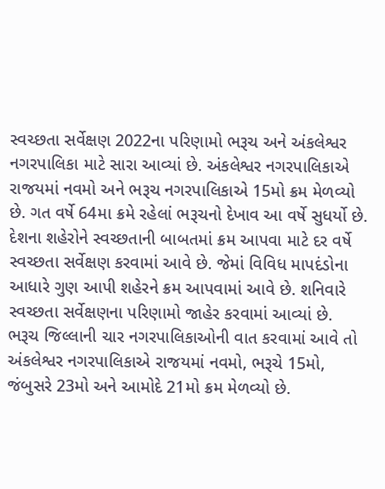સ્વચ્છતા સર્વેક્ષણ 2022ના પરિણામો ભરૂચ અને અંકલેશ્વર નગરપાલિકા માટે સારા આવ્યાં છે. અંકલેશ્વર નગરપાલિકાએ રાજયમાં નવમો અને ભરૂચ નગરપાલિકાએ 15મો ક્રમ મેળવ્યો છે. ગત વર્ષે 64મા ક્રમે રહેલાં ભરૂચનો દેખાવ આ વર્ષે સુધર્યો છે. દેશના શહેરોને સ્વચ્છતાની બાબતમાં ક્રમ આપવા માટે દર વર્ષે સ્વચ્છતા સર્વેક્ષણ કરવામાં આવે છે. જેમાં વિવિધ માપદંડોના આધારે ગુણ આપી શહેરને ક્રમ આપવામાં આવે છે. શનિવારે સ્વચ્છતા સર્વેક્ષણના પરિણામો જાહેર કરવામાં આવ્યાં છે.
ભરૂચ જિલ્લાની ચાર નગરપાલિકાઓની વાત કરવામાં આવે તો અંકલેશ્વર નગરપાલિકાએ રાજયમાં નવમો, ભરૂચે 15મો, જંબુસરે 23મો અને આમોદે 21મો ક્રમ મેળવ્યો છે.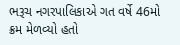ભરૂચ નગરપાલિકાએ ગત વર્ષે 46મો ક્રમ મેળવ્યો હતો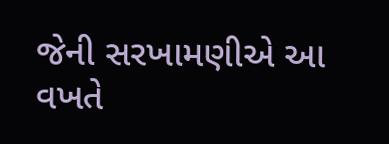જેની સરખામણીએ આ વખતે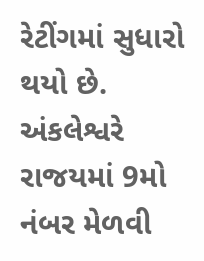રેટીંગમાં સુધારો થયો છે. અંકલેશ્વરે રાજયમાં 9મો નંબર મેળવી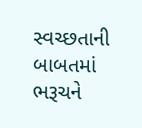સ્વચ્છતાની બાબતમાં ભરૂચને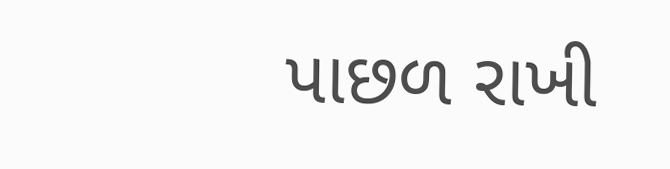પાછળ રાખી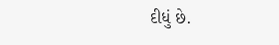દીધું છે.